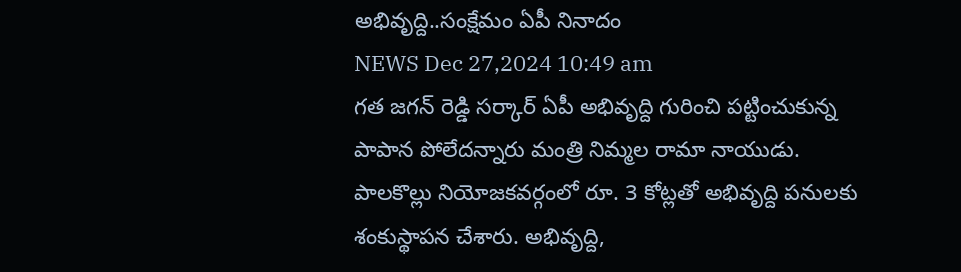అభివృద్ది..సంక్షేమం ఏపీ నినాదం
NEWS Dec 27,2024 10:49 am
గత జగన్ రెడ్డి సర్కార్ ఏపీ అభివృద్ది గురించి పట్టించుకున్న పాపాన పోలేదన్నారు మంత్రి నిమ్మల రామా నాయుడు. పాలకొల్లు నియోజకవర్గంలో రూ. 3 కోట్లతో అభివృద్ది పనులకు శంకుస్థాపన చేశారు. అభివృద్ది,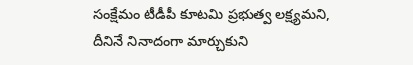సంక్షేమం టీడీపీ కూటమి ప్రభుత్వ లక్ష్యమని, దీనినే నినాదంగా మార్చుకుని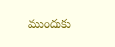ముందుకు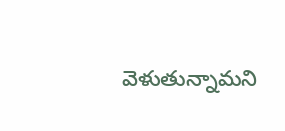వెళుతున్నామని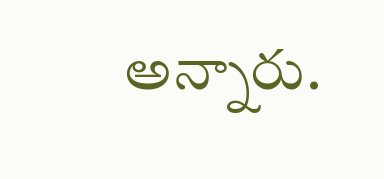అన్నారు.